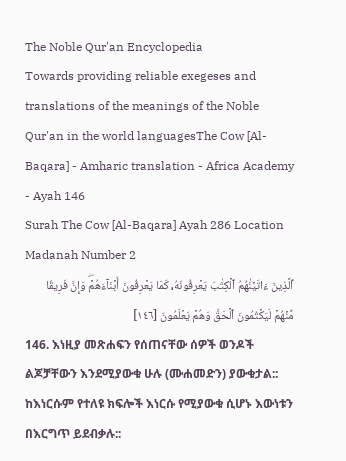The Noble Qur'an Encyclopedia
Towards providing reliable exegeses and translations of the meanings of the Noble Qur'an in the world languagesThe Cow [Al-Baqara] - Amharic translation - Africa Academy - Ayah 146
Surah The Cow [Al-Baqara] Ayah 286 Location Madanah Number 2
ٱلَّذِينَ ءَاتَيۡنَٰهُمُ ٱلۡكِتَٰبَ يَعۡرِفُونَهُۥ كَمَا يَعۡرِفُونَ أَبۡنَآءَهُمۡۖ وَإِنَّ فَرِيقٗا مِّنۡهُمۡ لَيَكۡتُمُونَ ٱلۡحَقَّ وَهُمۡ يَعۡلَمُونَ [١٤٦]
146. እነዚያ መጽሐፍን የሰጠናቸው ሰዎች ወንዶች ልጆቻቸውን እንደሚያውቁ ሁሉ (ሙሐመድን) ያውቁታል:: ከእነርሱም የተለዩ ክፍሎች እነርሱ የሚያውቁ ሲሆኑ እውነቱን በእርግጥ ይደብቃሉ::